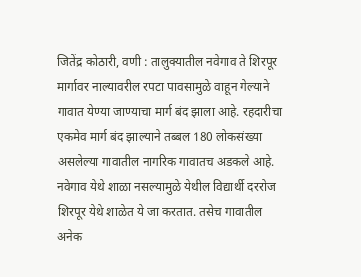जितेंद्र कोठारी, वणी : तालुक्यातील नवेगाव ते शिरपूर मार्गावर नाल्यावरील रपटा पावसामुळे वाहून गेल्याने गावात येण्या जाण्याचा मार्ग बंद झाला आहे. रहदारीचा एकमेव मार्ग बंद झाल्याने तब्बल 180 लोकसंख्या असलेल्या गावातील नागरिक गावातच अडकले आहे. नवेगाव येथे शाळा नसल्यामुळे येथील विद्यार्थी दररोज शिरपूर येथे शाळेत ये जा करतात. तसेच गावातील अनेक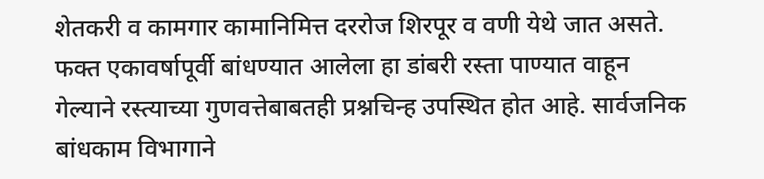शेतकरी व कामगार कामानिमित्त दररोज शिरपूर व वणी येथे जात असते. फक्त एकावर्षापूर्वी बांधण्यात आलेला हा डांबरी रस्ता पाण्यात वाहून गेल्याने रस्त्याच्या गुणवत्तेबाबतही प्रश्नचिन्ह उपस्थित होत आहे. सार्वजनिक बांधकाम विभागाने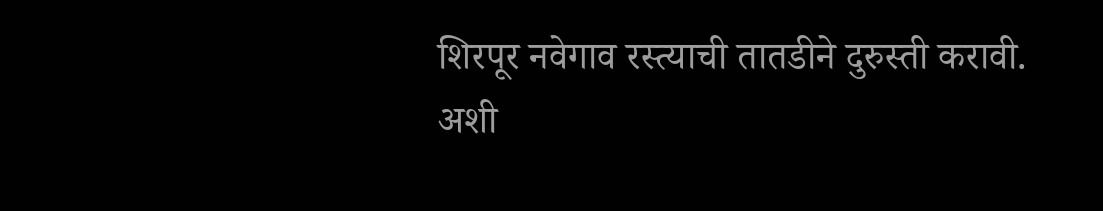शिरपूर नवेगाव रस्त्याची तातडीने दुरुस्ती करावी. अशी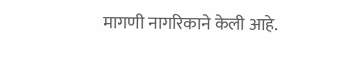मागणी नागरिकाने केली आहे.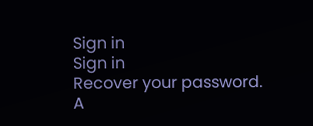Sign in
Sign in
Recover your password.
A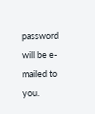password will be e-mailed to you.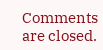Comments are closed.